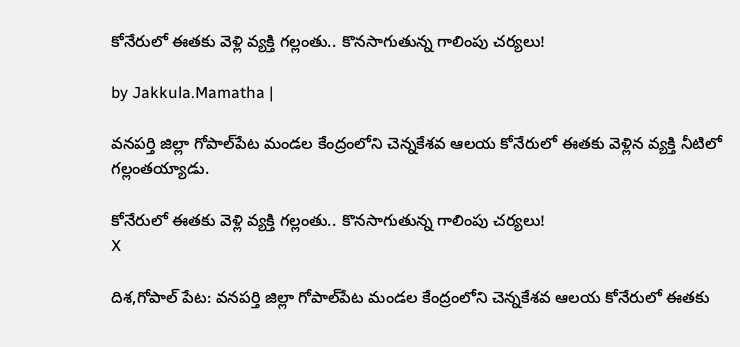కోనేరులో ఈతకు వెళ్లి వ్యక్తి గల్లంతు.. కొనసాగుతున్న గాలింపు చర్యలు!

by Jakkula.Mamatha |

వనపర్తి జిల్లా గోపాల్‌పేట మండల కేంద్రంలోని చెన్నకేశవ ఆలయ కోనేరులో ఈతకు వెళ్లిన వ్యక్తి నీటిలో గల్లంతయ్యాడు.

కోనేరులో ఈతకు వెళ్లి వ్యక్తి గల్లంతు.. కొనసాగుతున్న గాలింపు చర్యలు!
X

దిశ,గోపాల్ పేట: వనపర్తి జిల్లా గోపాల్‌పేట మండల కేంద్రంలోని చెన్నకేశవ ఆలయ కోనేరులో ఈతకు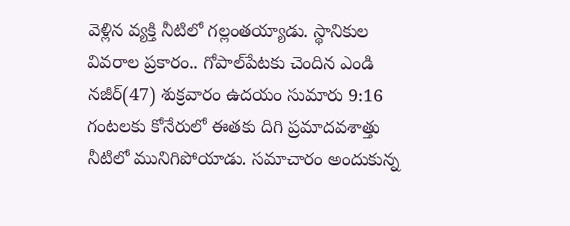వెళ్లిన వ్యక్తి నీటిలో గల్లంతయ్యాడు. స్థానికుల వివరాల ప్రకారం.. గోపాల్‌పేటకు చెందిన ఎండి నజీర్(47) శుక్రవారం ఉదయం సుమారు 9:16 గంటలకు కోనేరులో ఈతకు దిగి ప్రమాదవశాత్తు నీటిలో మునిగిపోయాడు. సమాచారం అందుకున్న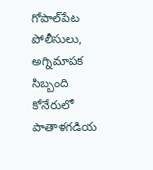గోపాల్‌పేట పోలీసులు, అగ్నిమాపక సిబ్బంది కోనేరులో పాతాళగడియ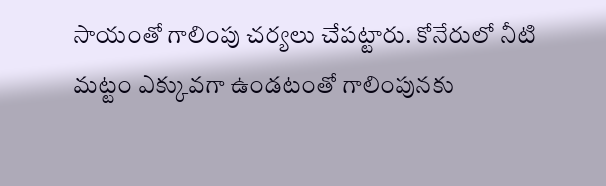సాయంతో గాలింపు చర్యలు చేపట్టారు. కోనేరులో నీటి మట్టం ఎక్కువగా ఉండటంతో గాలింపునకు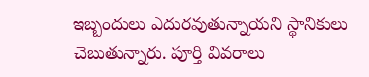ఇబ్బందులు ఎదురవుతున్నాయని స్థానికులు చెబుతున్నారు. పూర్తి వివరాలు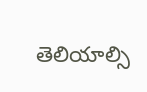తెలియాల్సి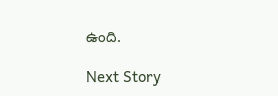ఉంది.

Next Story